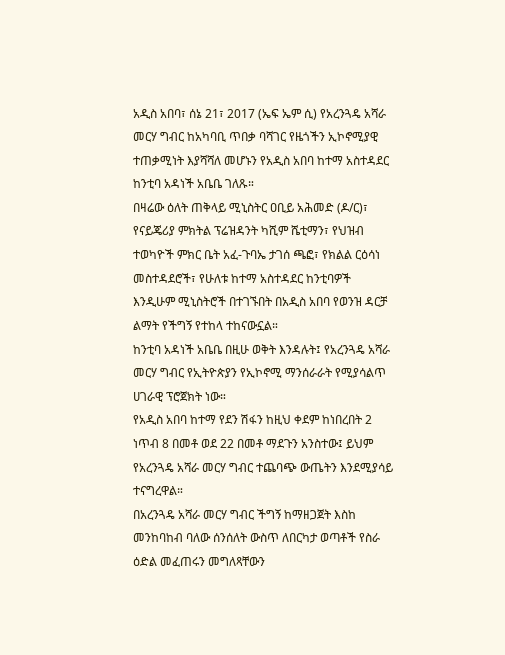አዲስ አበባ፣ ሰኔ 21፣ 2017 (ኤፍ ኤም ሲ) የአረንጓዴ አሻራ መርሃ ግብር ከአካባቢ ጥበቃ ባሻገር የዜጎችን ኢኮኖሚያዊ ተጠቃሚነት እያሻሻለ መሆኑን የአዲስ አበባ ከተማ አስተዳደር ከንቲባ አዳነች አቤቤ ገለጹ።
በዛሬው ዕለት ጠቅላይ ሚኒስትር ዐቢይ አሕመድ (ዶ/ር)፣ የናይጄሪያ ምክትል ፕሬዝዳንት ካሺም ሼቲማን፣ የህዝብ ተወካዮች ምክር ቤት አፈ-ጉባኤ ታገሰ ጫፎ፣ የክልል ርዕሳነ መስተዳደሮች፣ የሁለቱ ከተማ አስተዳደር ከንቲባዎች እንዲሁም ሚኒስትሮች በተገኙበት በአዲስ አበባ የወንዝ ዳርቻ ልማት የችግኝ የተከላ ተከናውኗል።
ከንቲባ አዳነች አቤቤ በዚሁ ወቅት እንዳሉት፤ የአረንጓዴ አሻራ መርሃ ግብር የኢትዮጵያን የኢኮኖሚ ማንሰራራት የሚያሳልጥ ሀገራዊ ፕሮጀክት ነው።
የአዲስ አበባ ከተማ የደን ሽፋን ከዚህ ቀደም ከነበረበት 2 ነጥብ 8 በመቶ ወደ 22 በመቶ ማደጉን አንስተው፤ ይህም የአረንጓዴ አሻራ መርሃ ግብር ተጨባጭ ውጤትን እንደሚያሳይ ተናግረዋል።
በአረንጓዴ አሻራ መርሃ ግብር ችግኝ ከማዘጋጀት እስከ መንከባከብ ባለው ሰንሰለት ውስጥ ለበርካታ ወጣቶች የስራ ዕድል መፈጠሩን መግለጻቸውን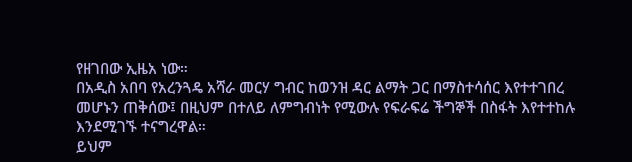የዘገበው ኢዜአ ነው።
በአዲስ አበባ የአረንጓዴ አሻራ መርሃ ግብር ከወንዝ ዳር ልማት ጋር በማስተሳሰር እየተተገበረ መሆኑን ጠቅሰው፤ በዚህም በተለይ ለምግብነት የሚውሉ የፍራፍሬ ችግኞች በስፋት እየተተከሉ እንደሚገኙ ተናግረዋል።
ይህም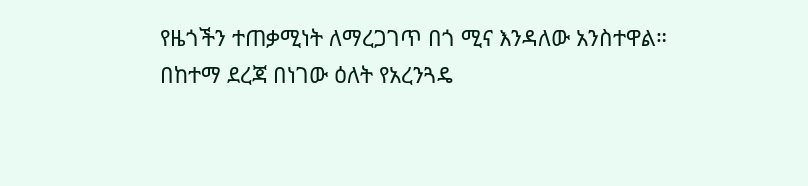የዜጎችን ተጠቃሚነት ለማረጋገጥ በጎ ሚና እንዳለው አንስተዋል።
በከተማ ደረጃ በነገው ዕለት የአረንጓዴ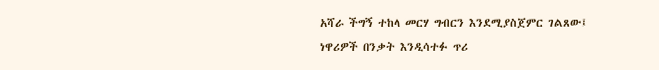አሻራ ችግኝ ተከላ መርሃ ግብርን እንደሚያስጀምር ገልጸው፤ ነዋሪዎች በንቃት እንዲሳተፉ ጥሪ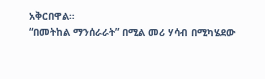አቅርበዋል።
“በመትከል ማንሰራራት” በሚል መሪ ሃሳብ በሚካሄደው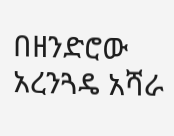በዘንድሮው አረንጓዴ አሻራ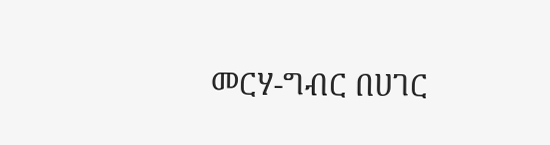መርሃ-ግብር በሀገር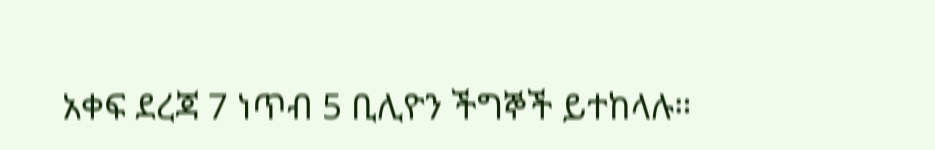አቀፍ ደረጃ 7 ነጥብ 5 ቢሊዮን ችግኞች ይተከላሉ።